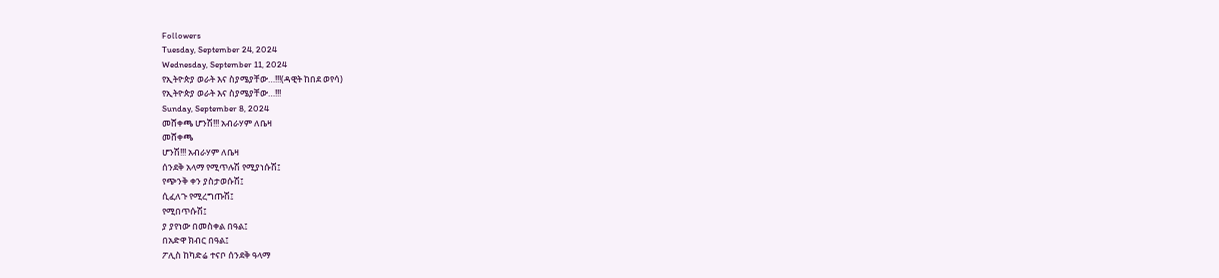Followers
Tuesday, September 24, 2024
Wednesday, September 11, 2024
የኢትዮጵያ ወራት እና ስያሜያቸው…!!!(ዳዊት ከበደ ወየሳ)
የኢትዮጵያ ወራት እና ስያሜያቸው…!!!
Sunday, September 8, 2024
መሸቀጫ ሆንሽ!!! አብራሃም ለቤዛ
መሸቀጫ
ሆንሽ!!! አብራሃም ለቤዛ
ሰንደቅ አላማ የሚጥሉሽ የሚያነሱሽ፤
የጭንቅ ቀን ያስታወሱሽ፤
ሲፈለጉ የሚረግጡሽ፤
የሚበጥሱሽ፤
ያ ያየነው በመስቀል በዓል፤
በአድዋ ክብር በዓል፤
ፖሊስ ከካድሬ ተናቦ ሰንደቅ ዓላማ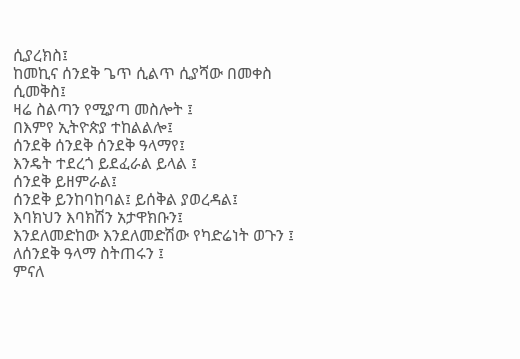ሲያረክስ፤
ከመኪና ሰንደቅ ጌጥ ሲልጥ ሲያሻው በመቀስ
ሲመቅስ፤
ዛሬ ስልጣን የሚያጣ መስሎት ፤
በእምየ ኢትዮጵያ ተከልልሎ፤
ሰንደቅ ሰንደቅ ሰንደቅ ዓላማየ፤
እንዴት ተደረጎ ይደፈራል ይላል ፤
ሰንደቅ ይዘምራል፤
ሰንደቅ ይንከባከባል፤ ይሰቅል ያወረዳል፤
እባክህን እባክሽን አታዋክቡን፤
እንደለመድከው እንደለመድሽው የካድሬነት ወጉን ፤
ለሰንደቅ ዓላማ ስትጠሩን ፤
ምናለ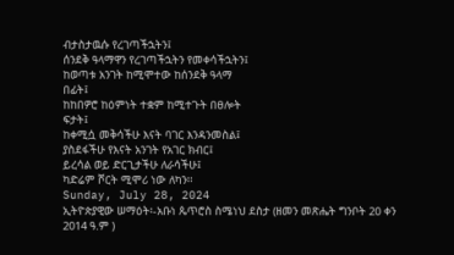ብታስታዉሱ የረገጣችኋትን፤
ሰንደቅ ዓላማዋን የረገጣችኋትን የመቀሳችኋትን፤
ከወጣቱ አንገት ከሚሞተው ከሰንደቅ ዓላማ
በፊት፤
ከከበዎሮ ከዕምነት ተቋም ከሚተጉት በፀሎት
ፍታት፤
ከቀሚሷ መቅሳችሁ እናት ባገር እንዳንመስል፤
ያስደፋችሁ የእናት አንገት የአገር ክብር፤
ይረሳል ወይ ድርጊታችሁ ለራሳችሁ፤
ካድሬም ሾርት ሚሞሪ ነው ለካን፡፡
Sunday, July 28, 2024
ኢትዮጵያዊው ሠማዕት፡-አቡነ ጴጥሮስ ስሜነህ ደስታ (ዘመን መጽሔት ግንቦት 20 ቀን 2014 ዓ.ም )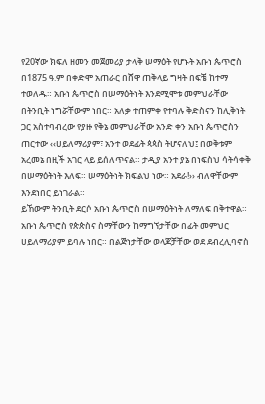የ20ኛው ክፍለ ዘመን መጀመሪያ ታላቅ ሠማዕት የሆኑት አቡነ ጴጥሮስ በ1875 ዓ.ም በቀድሞ አጠራር በሸዋ ጠቅላይ ግዛት በፍቼ ከተማ ተወለዱ። አቡነ ጴጥሮስ በሠማዕትነት እንደሚሞቱ መምህራቸው በትንቢት ነግሯቸውም ነበር። አለቃ ተጠምቀ የተባሉ ቅድስናን ከሊቅነት ጋር አስተባብረው የያዙ የቅኔ መምህራቸው አንድ ቀን አቡነ ጴጥሮስን ጠርተው ‹‹ሀይለማሪያም፣ አንተ ወደፊት ጳጳስ ትሆናለህ፤ በወቅቱም አረመኔ በዚች አገር ላይ ይሰለጥናል። ታዲያ አንተ ያኔ በነፍስህ ሳትሳቀቅ በሠማዕትነት እለፍ። ሠማዕትነት ክፍልህ ነው። አደራ!›› ብለዋቸውም እንደነበር ይነገራል።
ይኸውም ትንቢት ደርሶ አቡነ ጴጥሮስ በሠማዕትነት ለማለፍ በቅተዋል። አቡነ ጴጥሮስ የጵጵስና ስማቸውን ከማግኘታቸው በፊት መምህር ሀይለማሪያም ይባሉ ነበር። በልጅነታቸው ወላጆቻቸው ወደ ደብረሊባኖስ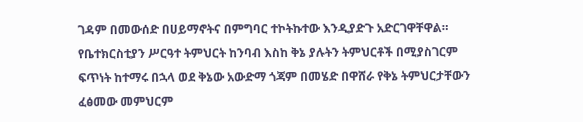ገዳም በመውሰድ በሀይማኖትና በምግባር ተኮትኩተው እንዲያድጉ አድርገዋቸዋል። የቤተክርስቲያን ሥርዓተ ትምህርት ከንባብ እስከ ቅኔ ያሉትን ትምህርቶች በሚያስገርም ፍጥነት ከተማሩ በኋላ ወደ ቅኔው አውድማ ጎጃም በመሄድ በዋሸራ የቅኔ ትምህርታቸውን ፈፅመው መምህርም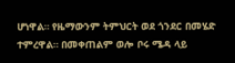ሆነዋል። የዜማውንም ትምህርት ወደ ጎንደር በመሄድ
ተምረዋል። በመቀጠልም ወሎ ቦሩ ሜዳ ላይ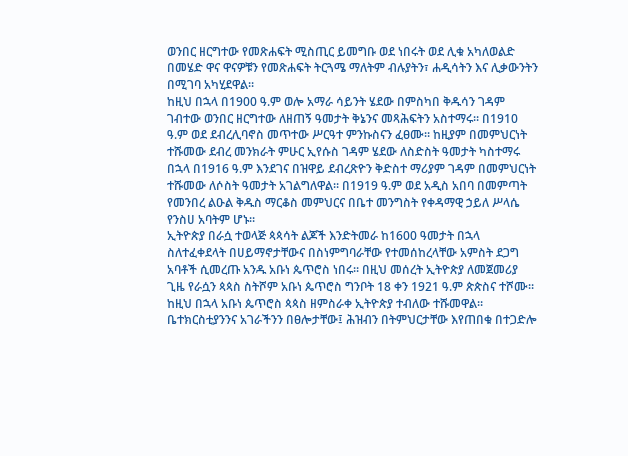ወንበር ዘርግተው የመጽሐፍት ሚስጢር ይመግቡ ወደ ነበሩት ወደ ሊቁ አካለወልድ በመሄድ ዋና ዋናዎቹን የመጽሐፍት ትርጓሜ ማለትም ብሉያትን፣ ሐዲሳትን እና ሊቃውንትን በሚገባ አካሂደዋል።
ከዚህ በኋላ በ1900 ዓ.ም ወሎ አማራ ሳይንት ሄደው በምስካበ ቅዱሳን ገዳም ገብተው ወንበር ዘርግተው ለዘጠኝ ዓመታት ቅኔንና መጻሕፍትን አስተማሩ። በ1910 ዓ.ም ወደ ደብረሊባኖስ መጥተው ሥርዓተ ምንኩስናን ፈፀሙ። ከዚያም በመምህርነት ተሹመው ደብረ መንክራት ምሁር ኢየሱስ ገዳም ሄደው ለስድስት ዓመታት ካስተማሩ በኋላ በ1916 ዓ.ም እንደገና በዝዋይ ደብረጽዮን ቅድስተ ማሪያም ገዳም በመምህርነት ተሹመው ለሶስት ዓመታት አገልግለዋል። በ1919 ዓ.ም ወደ አዲስ አበባ በመምጣት የመንበረ ልዑል ቅዱስ ማርቆስ መምህርና በቤተ መንግስት የቀዳማዊ ኃይለ ሥላሴ የንስሀ አባትም ሆኑ።
ኢትዮጵያ በራሷ ተወላጅ ጳጳሳት ልጆች እንድትመራ ከ1600 ዓመታት በኋላ ስለተፈቀደላት በሀይማኖታቸውና በስነምግባራቸው የተመሰከረላቸው አምስት ደጋግ አባቶች ሲመረጡ አንዱ አቡነ ጴጥሮስ ነበሩ። በዚህ መሰረት ኢትዮጵያ ለመጀመሪያ ጊዜ የራሷን ጳጳስ ስትሾም አቡነ ጴጥሮስ ግንቦት 18 ቀን 1921 ዓ.ም ጵጵስና ተሾሙ። ከዚህ በኋላ አቡነ ጴጥሮስ ጳጳስ ዘምስራቀ ኢትዮጵያ ተብለው ተሹመዋል። ቤተክርስቲያንንና አገራችንን በፀሎታቸው፤ ሕዝብን በትምህርታቸው እየጠበቁ በተጋድሎ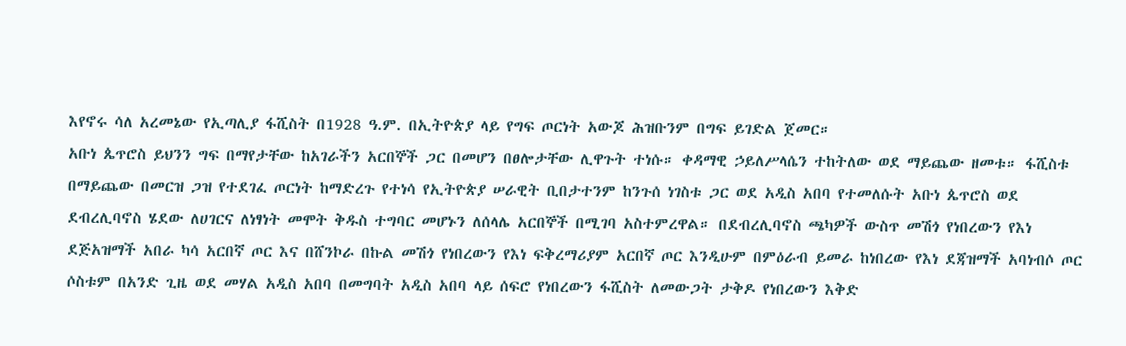እየኖሩ ሳለ አረመኔው የኢጣሊያ ፋሺስት በ1928 ዓ.ም. በኢትዮጵያ ላይ የግፍ ጦርነት አውጆ ሕዝቡንም በግፍ ይገድል ጀመር።
አቡነ ጴጥሮስ ይህንን ግፍ በማየታቸው ከአገራችን አርበኞች ጋር በመሆን በፀሎታቸው ሊዋጉት ተነሱ። ቀዳማዊ ኃይለሥላሴን ተከትለው ወደ ማይጨው ዘመቱ። ፋሺስቱ በማይጨው በመርዝ ጋዝ የተደገፈ ጦርነት ከማድረጉ የተነሳ የኢትዮጵያ ሠራዊት ቢበታተንም ከንጉሰ ነገስቱ ጋር ወደ አዲስ አበባ የተመለሱት አቡነ ጴጥሮስ ወደ ደብረሊባኖስ ሄደው ለሀገርና ለነፃነት መሞት ቅዱስ ተግባር መሆኑን ለሰላሌ አርበኞች በሚገባ አስተምረዋል። በደብረሊባኖስ ጫካዎች ውስጥ መሽጎ የነበረውን የእነ ደጅአዝማች አበራ ካሳ አርበኛ ጦር እና በሸንኮራ በኩል መሽጎ የነበረውን የእነ ፍቅረማሪያም አርበኛ ጦር እንዲሁም በምዕራብ ይመራ ከነበረው የእነ ደጃዝማች አባነብሶ ጦር ሶስቱም በአንድ ጊዜ ወደ መሃል አዲስ አበባ በመግባት አዲስ አበባ ላይ ሰፍሮ የነበረውን ፋሺስት ለመውጋት ታቅዶ የነበረውን እቅድ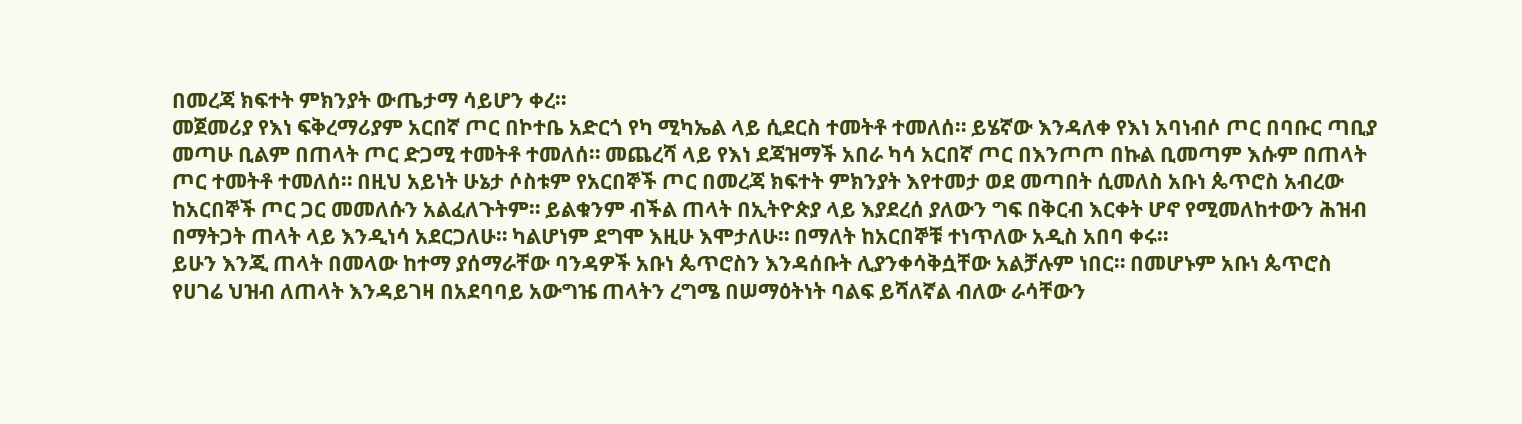በመረጃ ክፍተት ምክንያት ውጤታማ ሳይሆን ቀረ።
መጀመሪያ የእነ ፍቅረማሪያም አርበኛ ጦር በኮተቤ አድርጎ የካ ሚካኤል ላይ ሲደርስ ተመትቶ ተመለሰ። ይሄኛው እንዳለቀ የእነ አባነብሶ ጦር በባቡር ጣቢያ መጣሁ ቢልም በጠላት ጦር ድጋሚ ተመትቶ ተመለሰ። መጨረሻ ላይ የእነ ደጃዝማች አበራ ካሳ አርበኛ ጦር በእንጦጦ በኩል ቢመጣም እሱም በጠላት ጦር ተመትቶ ተመለሰ። በዚህ አይነት ሁኔታ ሶስቱም የአርበኞች ጦር በመረጃ ክፍተት ምክንያት እየተመታ ወደ መጣበት ሲመለስ አቡነ ጴጥሮስ አብረው ከአርበኞች ጦር ጋር መመለሱን አልፈለጉትም። ይልቁንም ብችል ጠላት በኢትዮጵያ ላይ እያደረሰ ያለውን ግፍ በቅርብ እርቀት ሆኖ የሚመለከተውን ሕዝብ በማትጋት ጠላት ላይ እንዲነሳ አደርጋለሁ። ካልሆነም ደግሞ እዚሁ እሞታለሁ። በማለት ከአርበኞቹ ተነጥለው አዲስ አበባ ቀሩ።
ይሁን እንጂ ጠላት በመላው ከተማ ያሰማራቸው ባንዳዎች አቡነ ጴጥሮስን እንዳሰቡት ሊያንቀሳቅሷቸው አልቻሉም ነበር። በመሆኑም አቡነ ጴጥሮስ የሀገሬ ህዝብ ለጠላት እንዳይገዛ በአደባባይ አውግዤ ጠላትን ረግሜ በሠማዕትነት ባልፍ ይሻለኛል ብለው ራሳቸውን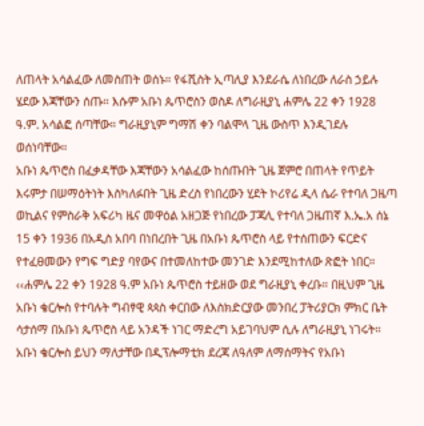ለጠላት አሳልፈው ለመስጠት ወሰኑ። የፋሺስት ኢጣሊያ እንደራሴ ለነበረው ለራስ ኃይሉ ሄደው እጃቸውን ሰጡ። እሱም አቡነ ጴጥሮስን ወስዶ ለግራዚያኒ ሐምሌ 22 ቀን 1928 ዓ.ም. አሳልፎ ሰጣቸው። ግራዚያኒም ግማሽ ቀን ባልሞላ ጊዜ ውስጥ እንዲገደሉ ወሰነባቸው።
አቡነ ጴጥሮስ በፈቃዳቸው እጃቸውን አሳልፈው ከሰጡበት ጊዜ ጀምሮ በጠላት የጥይት እሩምታ በሠማዕትነት እስካለፉበት ጊዜ ድረስ የነበረውን ሂደት ኮሪየሬ ዲላ ሴራ የተባለ ጋዜጣ ወኪልና የምስራቅ አፍሪካ ዜና መዋዕል አዘጋጅ የነበረው ፓጃሊ የተባለ ጋዜጠኛ እ.ኤ.አ ሰኔ 15 ቀን 1936 በአዲስ አበባ በነበረበት ጊዜ በአቡነ ጴጥሮስ ላይ የተሰጠውን ፍርድና የተፈፀመውን የግፍ ግድያ ባየውና በተመለከተው መንገድ እንደሚከተለው ጽፎት ነበር።
‹‹ሐምሌ 22 ቀን 1928 ዓ.ም አቡነ ጴጥሮስ ተይዘው ወደ ግራዚያኒ ቀረቡ። በዚህም ጊዜ አቡነ ቄርሎስ የተባሉት ግብፃዊ ጳጳስ ቀርበው ለእስክድርያው መንበረ ፓትሪያርክ ምክር ቤት ሳታሰማ በአቡነ ጴጥሮስ ላይ አንዳች ነገር ማድረግ አይገባህም ሲሉ ለግራዚያኒ ነገሩት። አቡነ ቄርሎስ ይህን ማለታቸው በዲፕሎማቲክ ደረጃ ለዓለም ለማሰማትና የአቡነ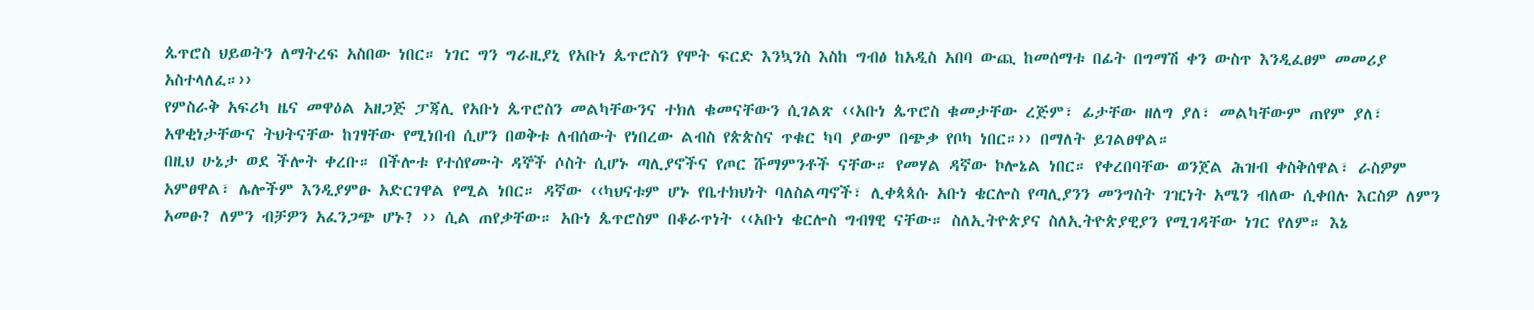ጴጥሮስ ህይወትን ለማትረፍ አስበው ነበር። ነገር ግን ግራዚያኒ የአቡነ ጴጥሮስን የሞት ፍርድ እንኳንስ እስከ ግብፅ ከአዲስ አበባ ውጪ ከመሰማቱ በፊት በግማሽ ቀን ውስጥ እንዲፈፀም መመሪያ አስተላለፈ።››
የምስራቅ አፍሪካ ዜና መዋዕል አዘጋጅ ፓጃሊ የአቡነ ጴጥሮስን መልካቸውንና ተክለ ቁመናቸውን ሲገልጽ ‹‹አቡነ ጴጥሮስ ቁመታቸው ረጅም፣ ፊታቸው ዘለግ ያለ፣ መልካቸውም ጠየም ያለ፣ አዋቂነታቸውና ትህትናቸው ከገፃቸው የሚነበብ ሲሆን በወቅቱ ለብሰውት የነበረው ልብስ የጵጵስና ጥቁር ካባ ያውም በጭቃ የቦካ ነበር።›› በማለት ይገልፀዋል።
በዚህ ሁኔታ ወደ ችሎት ቀረቡ። በችሎቱ የተሰየሙት ዳኞች ሶስት ሲሆኑ ጣሊያኖችና የጦር ሹማምንቶች ናቸው። የመሃል ዳኛው ኮሎኔል ነበር። የቀረበባቸው ወንጀል ሕዝብ ቀስቅሰዋል፣ ራስዎም አምፀዋል፣ ሌሎችም እንዲያምፁ አድርገዋል የሚል ነበር። ዳኛው ‹‹ካህናቱም ሆኑ የቤተክህነት ባለስልጣኖች፣ ሊቀጳጳሱ አቡነ ቄርሎስ የጣሊያንን መንግስት ገዢነት አሜን ብለው ሲቀበሉ እርስዎ ለምን አመፁ? ለምን ብቻዎን አፈንጋጭ ሆኑ? ›› ሲል ጠየቃቸው። አቡነ ጴጥሮስም በቆራጥነት ‹‹አቡነ ቄርሎስ ግብፃዊ ናቸው። ስለኢትዮጵያና ስለኢትዮጵያዊያን የሚገዳቸው ነገር የለም። እኔ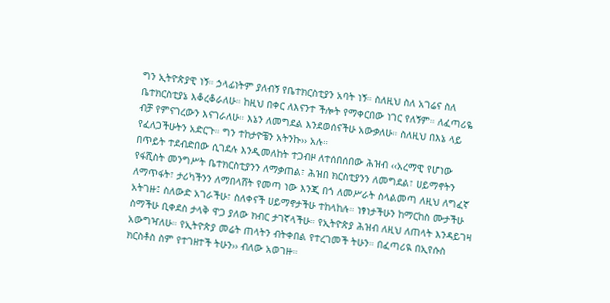ግን ኢትዮጵያዊ ነኝ። ኃላፊነትም ያለብኝ የቤተክርስቲያን አባት ነኝ። ስለዚህ ስለ አገሬና ስለ ቤተክርስቲያኔ እቆረቆራለሁ። ከዚህ በቀር ለእናንተ ችሎት የማቀርበው ነገር የለኝም። ለፈጣሪዬ ብቻ የምናገረውን እናገራለሁ። እኔን ለመግደል እንደወሰናችሁ አውቃለሁ። ስለዚህ በእኔ ላይ የፈለጋችሁትን አድርጉ። ግን ተከታዮቼን አትንኩ›› አሉ።
በጥይት ተደብድበው ሲገደሉ እንዲመለከት ተጋብዞ ለተሰበሰበው ሕዝብ ‹‹አረማዊ የሆነው የፋሺስት መንግሥት ቤተክርስቲያንን ለማቃጠል፣ ሕዝበ ክርስቲያንን ለመግደል፣ ሀይማኖትን ለማጥፋት፣ ታሪካችንን ለማበላሸት የመጣ ነው እንጂ በጎ ለመሥራት ስላልመጣ ለዚህ ለግፈኛ አትገዙ፤ ስለውድ አገራችሁ፣ ስለቀናች ሀይማኖታችሁ ተከላከሉ። ነፃነታችሁን ከማርከስ ሙታችሁ ስማችሁ ቢቀደስ ታላቅ ዋጋ ያለው ክብር ታገኛላችሁ። የኢትዮጵያ ሕዝብ ለዚህ ለጠላት እንዳይገዛ አውግዣለሁ። የኢትዮጵያ መሬት ጠላትን ብትቀበል የተረገመች ትሁን። በፈጣሪዪ በኢየሱስ ክርስቶስ ስም የተገዘተች ትሁን›› ብለው አወገዙ።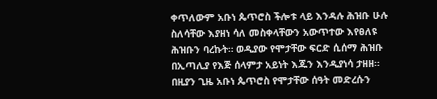ቀጥለውም አቡነ ጴጥሮስ ችሎቱ ላይ እንዳሉ ሕዝቡ ሁሉ ስለሳቸው እያዘነ ሳለ መስቀላቸውን አውጥተው እየፀለዩ ሕዝቡን ባረኩት። ወዲያው የሞታቸው ፍርድ ሲሰማ ሕዝቡ በኢጣሊያ የእጅ ሰላምታ አይነት እጁን እንዲያነሳ ታዘዘ። በዚያን ጊዜ አቡነ ጴጥሮስ የሞታቸው ሰዓት መድረሱን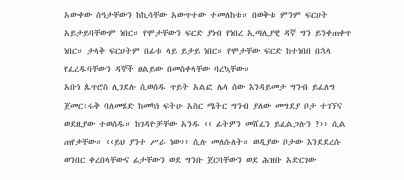አውቀው ሰዓታቸውን ከኪሳቸው አውጥተው ተመለከቱ። በወቅቱ ምንም ፍርሀት አይታይባቸውም ነበር። የሞታቸውን ፍርድ ያነብ የነበረ ኢጣሊያዊ ዳኛ ግን ይንቀጠቀጥ ነበር። ታላቅ ፍርሀትም በፊቱ ላይ ይታይ ነበር። የሞታቸው ፍርድ ከተነበበ በኋላ የፈረዱባቸውን ዳኞች ፀልይው በመስቀላቸው ባረኳቸው።
አቡነ ጴጥሮስ ሊገደሉ ሲወሰዱ ጥይት አልፎ ሌላ ሰው እንዳይመታ ግንብ ይፈለግ ጀመር፡ሩቅ ባለመሄድ ከመካነ ፍትሁ አስር ሜትር ግንብ ያለው መግደያ ቦታ ተገኘና ወደዚያው ተወሰዱ። ከገዳዮቻቸው አንዱ ‹‹ ፊትዎን መሸፈን ይፈልጋሉን ?›› ሲል ጠየቃቸው። ‹‹ይህ ያንተ ሥራ ነው›› ሲሉ መለሱለት። ወዲያው ቦታው እንደደረሱ ወንበር ቀረበላቸውና ፊታቸውን ወደ ግንቡ ጀርባቸውን ወደ ሕዝቡ አድርገው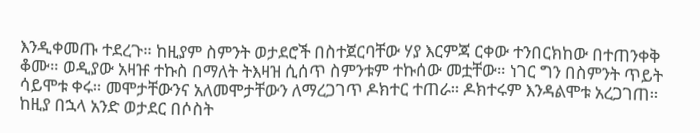እንዲቀመጡ ተደረጉ። ከዚያም ስምንት ወታደሮች በስተጀርባቸው ሃያ እርምጃ ርቀው ተንበርክከው በተጠንቀቅ ቆሙ። ወዲያው አዛዡ ተኩስ በማለት ትእዛዝ ሲሰጥ ስምንቱም ተኩሰው መቷቸው። ነገር ግን በስምንት ጥይት ሳይሞቱ ቀሩ። መሞታቸውንና አለመሞታቸውን ለማረጋገጥ ዶክተር ተጠራ። ዶክተሩም እንዳልሞቱ አረጋገጠ። ከዚያ በኋላ አንድ ወታደር በሶስት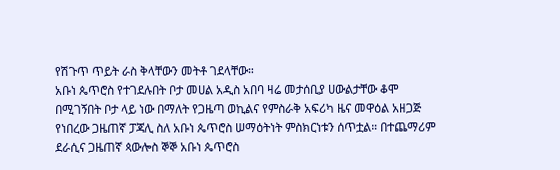የሽጉጥ ጥይት ራስ ቅላቸውን መትቶ ገደላቸው።
አቡነ ጴጥሮስ የተገደሉበት ቦታ መሀል አዲስ አበባ ዛሬ መታሰቢያ ሀውልታቸው ቆሞ በሚገኝበት ቦታ ላይ ነው በማለት የጋዜጣ ወኪልና የምስራቅ አፍሪካ ዜና መዋዕል አዘጋጅ የነበረው ጋዜጠኛ ፓጃሊ ስለ አቡነ ጴጥሮስ ሠማዕትነት ምስክርነቱን ሰጥቷል። በተጨማሪም ደራሲና ጋዜጠኛ ጳውሎስ ኞኞ አቡነ ጴጥሮስ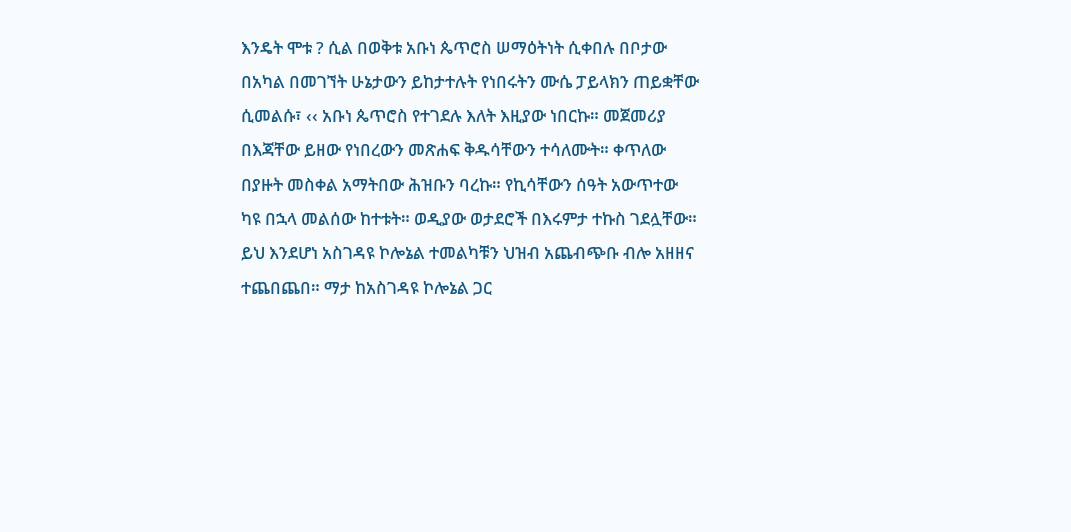እንዴት ሞቱ ? ሲል በወቅቱ አቡነ ጴጥሮስ ሠማዕትነት ሲቀበሉ በቦታው በአካል በመገኘት ሁኔታውን ይከታተሉት የነበሩትን ሙሴ ፓይላክን ጠይቋቸው ሲመልሱ፣ ‹‹ አቡነ ጴጥሮስ የተገደሉ እለት እዚያው ነበርኩ። መጀመሪያ በእጃቸው ይዘው የነበረውን መጽሐፍ ቅዱሳቸውን ተሳለሙት። ቀጥለው በያዙት መስቀል አማትበው ሕዝቡን ባረኩ። የኪሳቸውን ሰዓት አውጥተው ካዩ በኋላ መልሰው ከተቱት። ወዲያው ወታደሮች በእሩምታ ተኩስ ገደሏቸው። ይህ እንደሆነ አስገዳዩ ኮሎኔል ተመልካቹን ህዝብ አጨብጭቡ ብሎ አዘዘና ተጨበጨበ። ማታ ከአስገዳዩ ኮሎኔል ጋር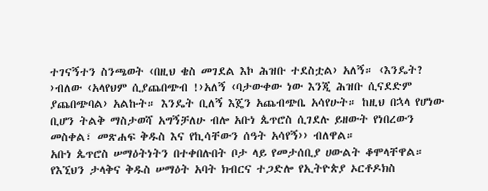ተገናኝተን ስንጫወት ‹በዚህ ቄስ መገደል እኮ ሕዝቡ ተደስቷል› አለኝ። ‹እንዴት? ›ብለው ‹አላየህም ሲያጨበጭብ !›አለኝ ‹ባታውቀው ነው እንጂ ሕዝቡ ሲናደድም ያጨበጭባል› አልኩት። እንዴት ቢለኝ እጄን አጨብጭቤ አሳየሁት። ከዚህ በኋላ የሆነው ቢሆን ትልቅ ማስታወሻ አግኝቻለሁ ብሎ አቡነ ጴጥሮስ ሲገደሉ ይዘውት የነበረውን መስቀል፣ መጽሐፍ ቅዱስ እና የኪሳቸውን ሰዓት አሳየኝ›› ብለዋል።
አቡነ ጴጥሮስ ሠማዕትነትን በተቀበሉበት ቦታ ላይ የመታሰቢያ ሀውልት ቆሞላቸዋል። የእኚህን ታላቅና ቅዱስ ሠማዕት አባት ክብርና ተጋድሎ የኢትዮጵያ ኦርቶዶክስ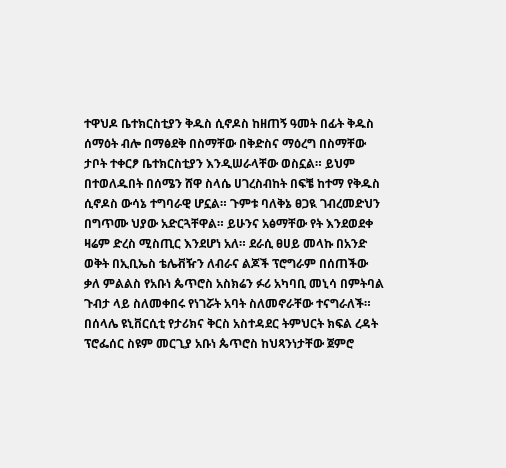ተዋህዶ ቤተክርስቲያን ቅዱስ ሲኖዶስ ከዘጠኝ ዓመት በፊት ቅዱስ ሰማዕት ብሎ በማፅደቅ በስማቸው በቅድስና ማዕረግ በስማቸው ታቦት ተቀርፆ ቤተክርስቲያን እንዲሠራላቸው ወስኗል። ይህም በተወለዱበት በሰሜን ሸዋ ስላሴ ሀገረስብከት በፍቼ ከተማ የቅዱስ ሲኖዶስ ውሳኔ ተግባራዊ ሆኗል። ጉምቱ ባለቅኔ ፀጋዪ ገብረመድህን በግጥሙ ህያው አድርጓቸዋል። ይሁንና አፅማቸው የት እንደወደቀ ዛሬም ድረስ ሚስጢር እንደሆነ አለ። ደራሲ ፀሀይ መላኩ በአንድ ወቅት በኢቢኤስ ቴሌቭዥን ለብራና ልጆች ፕሮግራም በሰጠችው ቃለ ምልልስ የአቡነ ጴጥሮስ አስክሬን ፉሪ አካባቢ መኒሳ በምትባል ጉብታ ላይ ስለመቀበሩ የነገሯት አባት ስለመኖራቸው ተናግራለች።
በሰላሌ ዩኒቨርሲቲ የታሪክና ቅርስ አስተዳደር ትምህርት ክፍል ረዳት ፕሮፌሰር ስዩም መርጊያ አቡነ ጴጥሮስ ከህጻንነታቸው ጀምሮ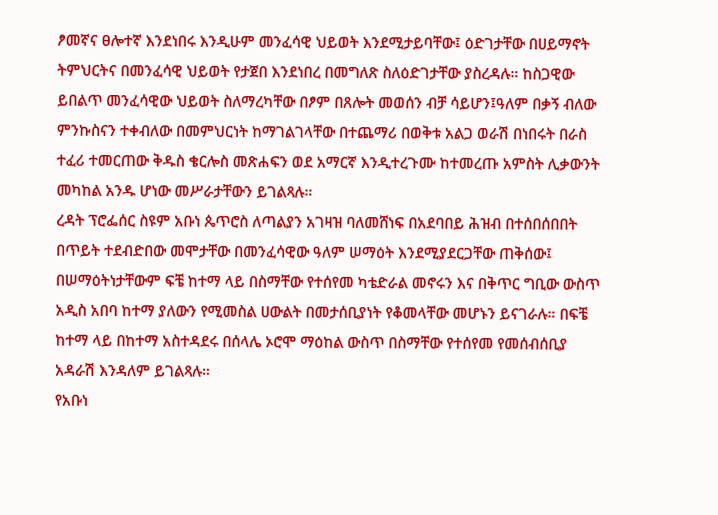ፆመኛና ፀሎተኛ እንደነበሩ እንዲሁም መንፈሳዊ ህይወት እንደሚታይባቸው፤ ዕድገታቸው በሀይማኖት ትምህርትና በመንፈሳዊ ህይወት የታጀበ እንደነበረ በመግለጽ ስለዕድገታቸው ያስረዳሉ። ከስጋዊው ይበልጥ መንፈሳዊው ህይወት ስለማረካቸው በፆም በጸሎት መወሰን ብቻ ሳይሆን፤ዓለም በቃኝ ብለው ምንኩስናን ተቀብለው በመምህርነት ከማገልገላቸው በተጨማሪ በወቅቱ አልጋ ወራሽ በነበሩት በራስ ተፈሪ ተመርጠው ቅዱስ ቄርሎስ መጽሐፍን ወደ አማርኛ እንዲተረጉሙ ከተመረጡ አምስት ሊቃውንት መካከል አንዱ ሆነው መሥራታቸውን ይገልጻሉ።
ረዳት ፕሮፌሰር ስዩም አቡነ ጴጥሮስ ለጣልያን አገዛዝ ባለመሸነፍ በአደባበይ ሕዝብ በተሰበሰበበት በጥይት ተደብድበው መሞታቸው በመንፈሳዊው ዓለም ሠማዕት እንደሚያደርጋቸው ጠቅሰው፤ በሠማዕትነታቸውም ፍቼ ከተማ ላይ በስማቸው የተሰየመ ካቴድራል መኖሩን እና በቅጥር ግቢው ውስጥ አዲስ አበባ ከተማ ያለውን የሚመስል ሀውልት በመታሰቢያነት የቆመላቸው መሆኑን ይናገራሉ። በፍቼ ከተማ ላይ በከተማ አስተዳደሩ በሰላሌ ኦሮሞ ማዕከል ውስጥ በስማቸው የተሰየመ የመሰብሰቢያ አዳራሽ እንዳለም ይገልጻሉ።
የአቡነ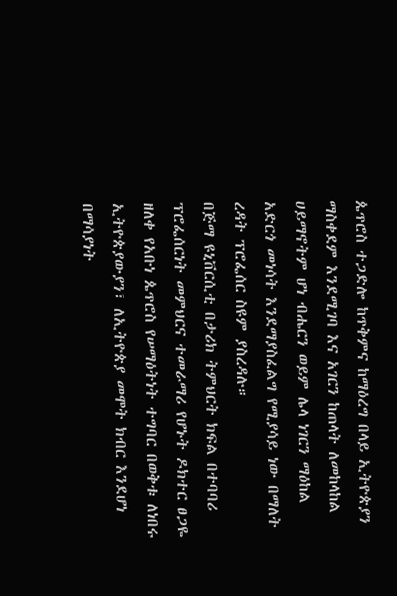ጴጥሮስ ተጋድሎ ከጥቅምና ከማዕረግ በላይ ኢትዮጵያን ማስቀደም እንደሚገባ እና አገርን ከጠላት ለመከላከል ሀይማኖትም ሆነ ብሔርን ወይም ሌላ ነገርን ማዕከል አድርጎ መነሳት እንደማያስፈልግ የሚያሳይ ነው በማለት ረዳት ፕሮፌሰር ስዩም ያስረዳሉ።
በጅማ ዩኒቨርሲቲ በታሪክ ትምህርት ክፍል በተባባሪ ፕሮፌሰርነት መምህርና ተመራማሪ የሆኑት ዶክተር ፀጋዬ ዘለቀ የአቡነ ጴጥሮስ የሠማዕትነት ተግባር በወቅቱ ለነበሩ ኢትዮጵያውያን፣ ለኢትዮጵያ መሞት ክብር እንደሆነ በማሳያነት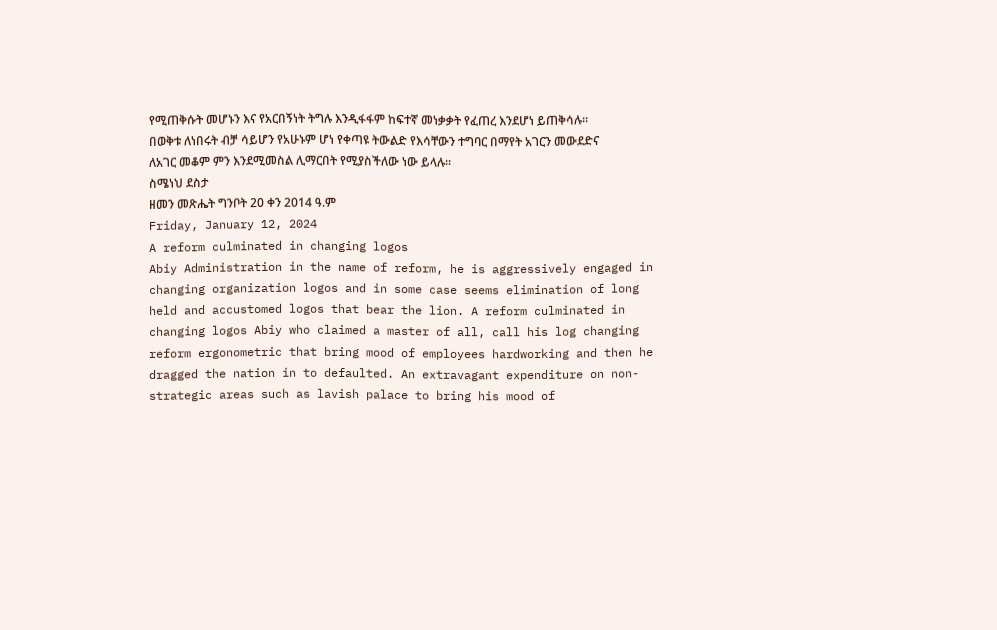የሚጠቅሱት መሆኑን እና የአርበኝነት ትግሉ እንዲፋፋም ከፍተኛ መነቃቃት የፈጠረ እንደሆነ ይጠቅሳሉ። በወቅቱ ለነበሩት ብቻ ሳይሆን የአሁኑም ሆነ የቀጣዩ ትውልድ የእሳቸውን ተግባር በማየት አገርን መውደድና ለአገር መቆም ምን እንደሚመስል ሊማርበት የሚያስችለው ነው ይላሉ።
ስሜነህ ደስታ
ዘመን መጽሔት ግንቦት 20 ቀን 2014 ዓ.ም
Friday, January 12, 2024
A reform culminated in changing logos
Abiy Administration in the name of reform, he is aggressively engaged in changing organization logos and in some case seems elimination of long held and accustomed logos that bear the lion. A reform culminated in changing logos Abiy who claimed a master of all, call his log changing reform ergonometric that bring mood of employees hardworking and then he dragged the nation in to defaulted. An extravagant expenditure on non-strategic areas such as lavish palace to bring his mood of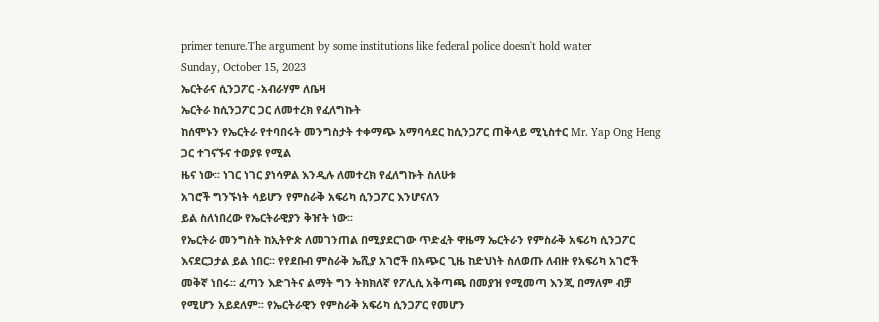primer tenure.The argument by some institutions like federal police doesn't hold water
Sunday, October 15, 2023
ኤርትራና ሲንጋፖር -አብራሃም ለቤዛ
ኤርትራ ከሲንጋፖር ጋር ለመተረክ የፈለግኩት
ከሰሞኑን የኤርትራ የተባበሩት መንግስታት ተቀማጭ አማባሳደር ከሲንጋፖር ጠቅላይ ሚኒስተር Mr. Yap Ong Heng ጋር ተገናኙና ተወያዩ የሚል
ዜና ነው፡፡ ነገር ነገር ያነሳዎል እንዲሉ ለመተረክ የፈለግኩት ስለሁቱ
አገሮች ግንኙነት ሳይሆን የምስራቅ አፍሪካ ሲንጋፖር እንሆናለን
ይል ስለነበረው የኤርትራዊያን ቅዠት ነው፡፡
የኤርትራ መንግስት ከኢትዮጵ ለመገንጠል በሚያደርገው ጥድፈት ዋዜማ ኤርትራን የምስራቅ አፍሪካ ሲንጋፖር እናደርጋታል ይል ነበር፡፡ የየደቡብ ምስራቅ ኤሺያ አገሮች በአጭር ጊዜ ከድህነት ስለወጡ ለብዙ የአፍሪካ አገሮች መቅኛ ነበሩ፡፡ ፈጣን እድገትና ልማት ግን ትክክለኛ የፖሊሲ አቅጣጫ በመያዝ የሚመጣ እንጂ በማለም ብቻ የሚሆን አይደለም፡፡ የኤርትራዊን የምስራቅ አፍሪካ ሲንጋፖር የመሆን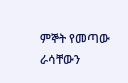ምኞት የመጣው ራሳቸውን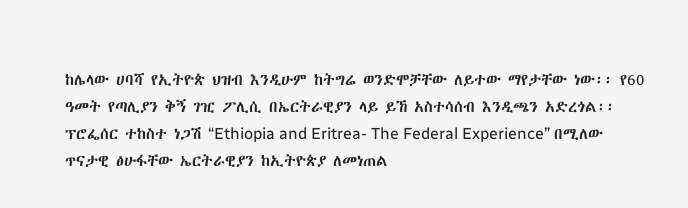ከሌላው ሀባሻ የኢትዮጵ ህዝብ እንዲሁም ከትግሬ ወንድሞቻቸው ለይተው ማየታቸው ነው፡፡ የ60 ዓመት የጣሊያን ቅኝ ገዢ ፖሊሲ በኤርትራዊያን ላይ ይኸ አስተሳሰብ እንዲጫን አድረጎል፡፡ ፕሮፌሰር ተከስተ ነጋሽ “Ethiopia and Eritrea- The Federal Experience” በሚለው ጥናታዊ ፅሁፋቸው ኤርትራዊያን ከኢትዮጵያ ለመነጠል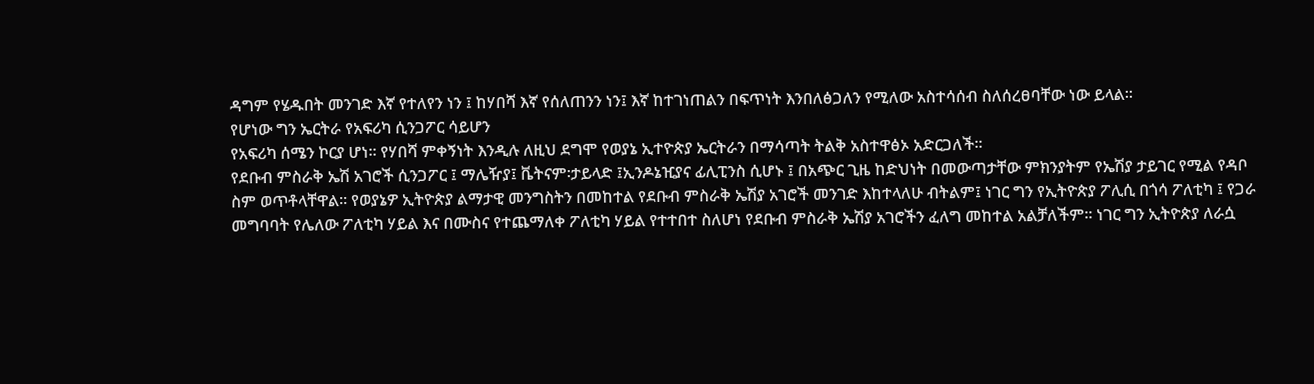ዳግም የሄዱበት መንገድ እኛ የተለየን ነን ፤ ከሃበሻ እኛ የሰለጠንን ነን፤ እኛ ከተገነጠልን በፍጥነት እንበለፅጋለን የሚለው አስተሳሰብ ስለሰረፀባቸው ነው ይላል፡፡
የሆነው ግን ኤርትራ የአፍሪካ ሲንጋፖር ሳይሆን
የአፍሪካ ሰሜን ኮርያ ሆነ፡፡ የሃበሻ ምቀኝነት እንዲሉ ለዚህ ደግሞ የወያኔ ኢተዮጵያ ኤርትራን በማሳጣት ትልቅ አስተዋፅኦ አድርጋለች፡፡
የደቡብ ምስራቅ ኤሽ አገሮች ሲንጋፖር ፤ ማሌዥያ፤ ቬትናም፡ታይላድ ፤ኢንዶኔዢያና ፊሊፒንስ ሲሆኑ ፤ በአጭር ጊዜ ከድህነት በመውጣታቸው ምክንያትም የኤሽያ ታይገር የሚል የዳቦ ስም ወጥቶላቸዋል፡፡ የወያኔዎ ኢትዮጵያ ልማታዊ መንግስትን በመከተል የደቡብ ምስራቅ ኤሽያ አገሮች መንገድ እከተላለሁ ብትልም፤ ነገር ግን የኢትዮጵያ ፖሊሲ በጎሳ ፖለቲካ ፤ የጋራ መግባባት የሌለው ፖለቲካ ሃይል እና በሙስና የተጨማለቀ ፖለቲካ ሃይል የተተበተ ስለሆነ የደቡብ ምስራቅ ኤሽያ አገሮችን ፈለግ መከተል አልቻለችም፡፡ ነገር ግን ኢትዮጵያ ለራሷ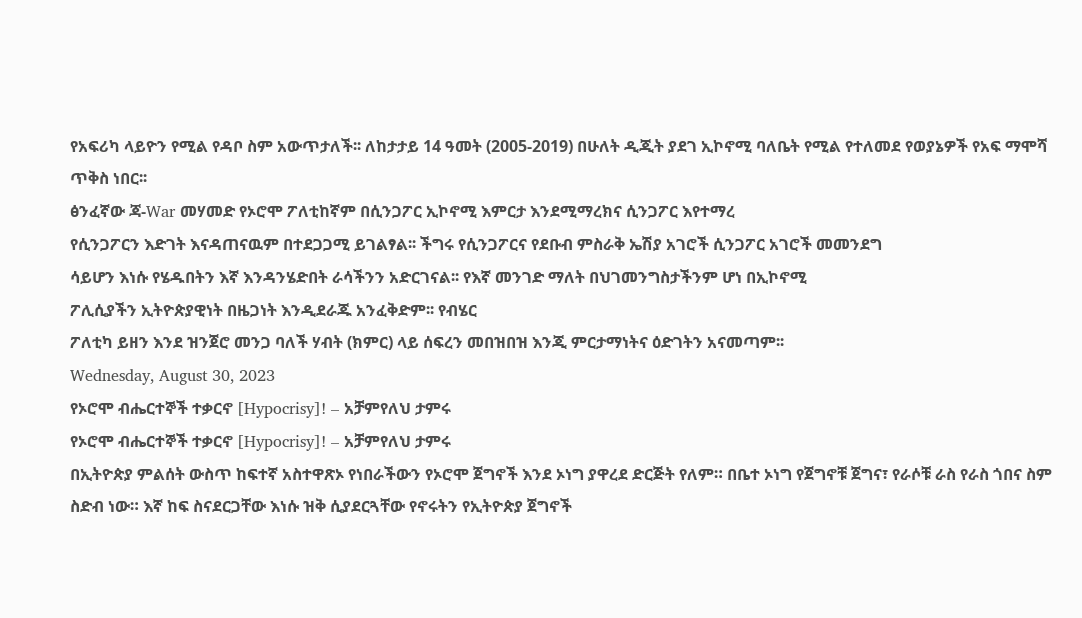የአፍሪካ ላይዮን የሚል የዳቦ ስም አውጥታለች፡፡ ለከታታይ 14 ዓመት (2005-2019) በሁለት ዲጂት ያደገ ኢኮኖሚ ባለቤት የሚል የተለመደ የወያኔዎች የአፍ ማሞሻ ጥቅስ ነበር፡፡
ፅንፈኛው ጃ-War መሃመድ የኦሮሞ ፖለቲከኛም በሲንጋፖር ኢኮኖሚ እምርታ እንደሚማረክና ሲንጋፖር እየተማረ
የሲንጋፖርን እድገት እናዳጠናዉም በተደጋጋሚ ይገልፃል፡፡ ችግሩ የሲንጋፖርና የደቡብ ምስራቅ ኤሽያ አገሮች ሲንጋፖር አገሮች መመንደግ
ሳይሆን እነሱ የሄዱበትን እኛ እንዳንሄድበት ራሳችንን አድርገናል፡፡ የእኛ መንገድ ማለት በህገመንግስታችንም ሆነ በኢኮኖሚ
ፖሊሲያችን ኢትዮጵያዊነት በዜጋነት እንዲደራጁ አንፈቅድም፡፡ የብሄር
ፖለቲካ ይዘን እንደ ዝንጀሮ መንጋ ባለች ሃብት (ክምር) ላይ ሰፍረን መበዝበዝ እንጂ ምርታማነትና ዕድገትን አናመጣም፡፡
Wednesday, August 30, 2023
የኦሮሞ ብሔርተኞች ተቃርኖ [Hypocrisy]! – አቻምየለህ ታምሩ
የኦሮሞ ብሔርተኞች ተቃርኖ [Hypocrisy]! – አቻምየለህ ታምሩ
በኢትዮጵያ ምልሰት ውስጥ ከፍተኛ አስተዋጽኦ የነበራችውን የኦሮሞ ጀግኖች እንደ ኦነግ ያዋረደ ድርጅት የለም። በቤተ ኦነግ የጀግኖቹ ጀግና፣ የራሶቹ ራስ የራስ ጎበና ስም ስድብ ነው። እኛ ከፍ ስናደርጋቸው እነሱ ዝቅ ሲያደርጓቸው የኖሩትን የኢትዮጵያ ጀግኖች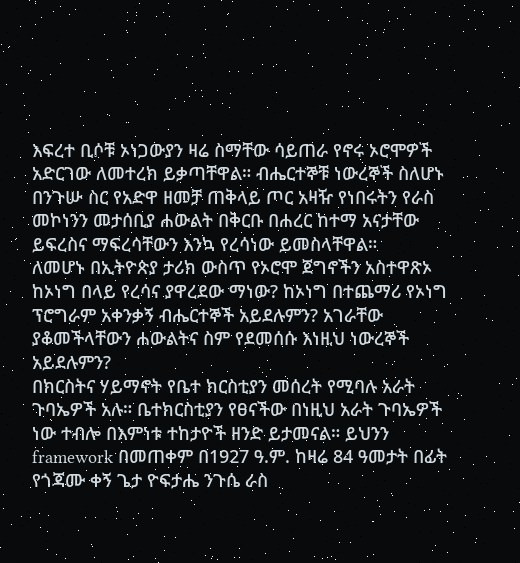እፍረተ ቢሶቹ ኦነጋውያን ዛሬ ስማቸው ሳይጠራ የኖሩ ኦሮሞዎች አድርገው ለመተረክ ይቃጣቸዋል። ብሔርተኞቹ ነውረኞች ስለሆኑ በንጉሡ ስር የአድዋ ዘመቻ ጠቅላይ ጦር አዛዥ የነበሩትን የራስ መኮነንን መታሰቢያ ሐውልት በቅርቡ በሐረር ከተማ አናታቸው ይፍረስና ማፍረሳቸውን እንኳ የረሳነው ይመስላቸዋል።
ለመሆኑ በኢትዮጵያ ታሪክ ውስጥ የኦሮሞ ጀግኖችን አስተዋጽኦ ከኦነግ በላይ የረሳና ያዋረደው ማነው? ከኦነግ በተጨማሪ የኦነግ ፕሮግራም አቀንቃኝ ብሔርተኞች አይደሉምን? አገራቸው ያቆመችላቸውን ሐውልትና ስም የደመሰሱ እነዚህ ነውረኞች አይደሉምን?
በክርስትና ሃይማኖት የቤተ ክርስቲያን መሰረት የሚባሉ አራት ጉባኤዎች አሉ። ቤተክርስቲያን የፀናችው በነዚህ አራት ጉባኤዎች ነው ተብሎ በእምነቱ ተከታዮች ዘንድ ይታመናል። ይህንን framework በመጠቀም በ1927 ዓ.ም. ከዛሬ 84 ዓመታት በፊት የጎጃሙ ቀኝ ጌታ ዮፍታሔ ንጉሴ ራስ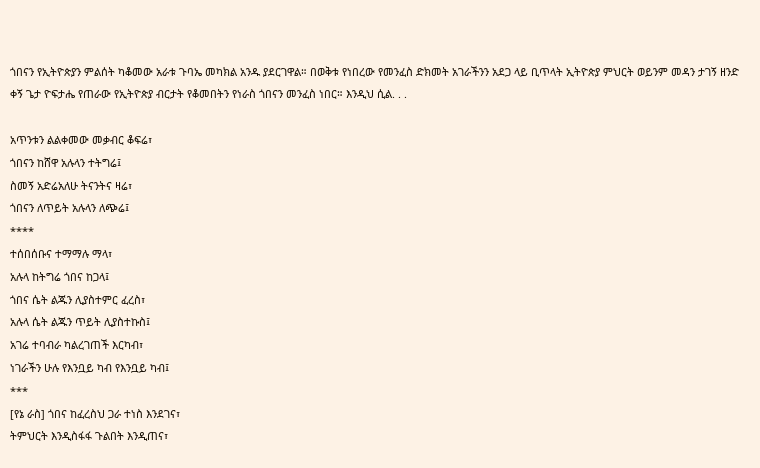ጎበናን የኢትዮጵያን ምልሰት ካቆመው አራቱ ጉባኤ መካክል አንዱ ያደርገዋል። በወቅቱ የነበረው የመንፈስ ድክመት አገራችንን አደጋ ላይ ቢጥላት ኢትዮጵያ ምህርት ወይንም መዳን ታገኝ ዘንድ ቀኝ ጌታ ዮፍታሔ የጠራው የኢትዮጵያ ብርታት የቆመበትን የነራስ ጎበናን መንፈስ ነበር። እንዲህ ሲል. . .

አጥንቱን ልልቀመው መቃብር ቆፍሬ፣
ጎበናን ከሸዋ አሉላን ተትግሬ፤
ስመኝ አድሬአለሁ ትናንትና ዛሬ፣
ጎበናን ለጥይት አሉላን ለጭሬ፤
****
ተሰበሰቡና ተማማሉ ማላ፣
አሉላ ከትግሬ ጎበና ከጋላ፤
ጎበና ሴት ልጁን ሊያስተምር ፈረስ፣
አሉላ ሴት ልጁን ጥይት ሊያስተኩስ፤
አገሬ ተባብራ ካልረገጠች እርካብ፣
ነገራችን ሁሉ የእንቧይ ካብ የእንቧይ ካብ፤
***
[የኔ ራስ] ጎበና ከፈረስህ ጋራ ተነስ እንደገና፣
ትምህርት እንዲስፋፋ ጉልበት እንዲጠና፣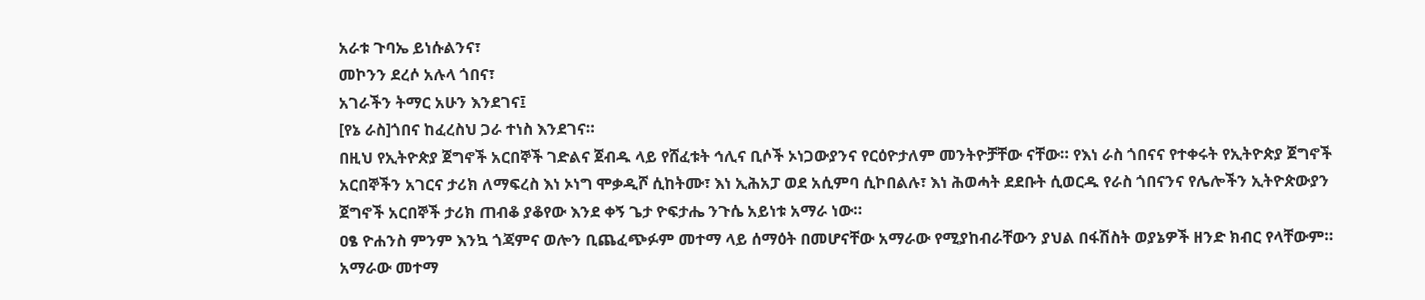አራቱ ጉባኤ ይነሱልንና፣
መኮንን ደረሶ አሉላ ጎበና፣
አገራችን ትማር አሁን እንደገና፤
[የኔ ራስ]ጎበና ከፈረስህ ጋራ ተነስ እንደገና።
በዚህ የኢትዮጵያ ጀግኖች አርበኞች ገድልና ጀብዱ ላይ የሸፈቱት ኅሊና ቢሶች ኦነጋውያንና የርዕዮታለም መንትዮቻቸው ናቸው። የእነ ራስ ጎበናና የተቀሩት የኢትዮጵያ ጀግኖች አርበኞችን አገርና ታሪክ ለማፍረስ እነ ኦነግ ሞቃዲሾ ሲከትሙ፣ እነ ኢሕአፓ ወደ አሲምባ ሲኮበልሉ፣ እነ ሕወሓት ደደቡት ሲወርዱ የራስ ጎበናንና የሌሎችን ኢትዮጵውያን ጀግኖች አርበኞች ታሪክ ጠብቆ ያቆየው እንደ ቀኝ ጌታ ዮፍታሔ ንጉሴ አይነቱ አማራ ነው።
ዐፄ ዮሐንስ ምንም እንኳ ጎጃምና ወሎን ቢጨፈጭፉም መተማ ላይ ሰማዕት በመሆናቸው አማራው የሚያከብራቸውን ያህል በፋሽስት ወያኔዎች ዘንድ ክብር የላቸውም። አማራው መተማ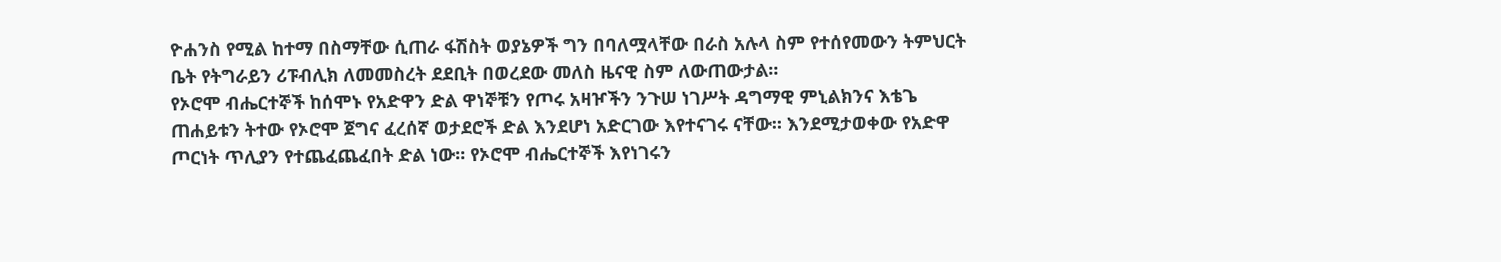ዮሐንስ የሚል ከተማ በስማቸው ሲጠራ ፋሽስት ወያኔዎች ግን በባለሟላቸው በራስ አሉላ ስም የተሰየመውን ትምህርት ቤት የትግራይን ሪፑብሊክ ለመመስረት ደደቢት በወረደው መለስ ዜናዊ ስም ለውጠውታል።
የኦሮሞ ብሔርተኞች ከሰሞኑ የአድዋን ድል ዋነኞቹን የጦሩ አዛዦችን ንጉሠ ነገሥት ዳግማዊ ምኒልክንና እቴጌ ጠሐይቱን ትተው የኦሮሞ ጀግና ፈረሰኛ ወታደሮች ድል እንደሆነ አድርገው እየተናገሩ ናቸው። እንደሚታወቀው የአድዋ ጦርነት ጥሊያን የተጨፈጨፈበት ድል ነው። የኦሮሞ ብሔርተኞች እየነገሩን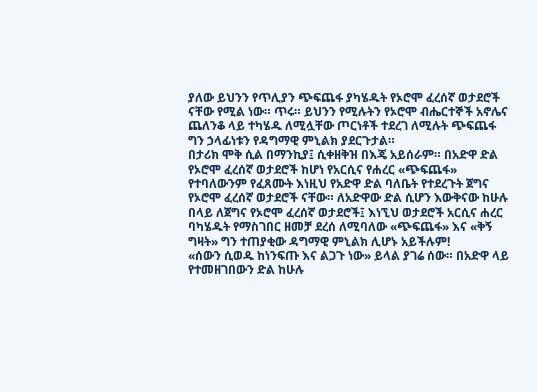ያለው ይህንን የጥሊያን ጭፍጨፋ ያካሄዱት የኦሮሞ ፈረሰኛ ወታደሮች ናቸው የሚል ነው። ጥሩ። ይህንን የሚሉትን የኦሮሞ ብሔርተኞች አኖሌና ጨለንቆ ላይ ተካሄዱ ለሚሏቸው ጦርነቶች ተደረገ ለሚሉት ጭፍጨፋ ግን ኃላፊነቱን የዳግማዊ ምኒልክ ያደርጉታል።
በታሪክ ሞቅ ሲል በማንኪያ፤ ሲቀዘቅዝ በእጄ አይሰራም። በአድዋ ድል የኦሮሞ ፈረሰኛ ወታደሮች ከሆነ የአርሲና የሐረር «ጭፍጨፋ» የተባለውንም የፈጸሙት እነዚህ የአድዋ ድል ባለቤት የተደረጉት ጀግና የኦሮሞ ፈረሰኛ ወታደሮች ናቸው። ለአድዋው ድል ሲሆን እውቅናው ከሁሉ በላይ ለጀግና የኦሮሞ ፈረሰኛ ወታደሮች፤ እነኚህ ወታደሮች አርሲና ሐረር ባካሄዱት የማስገበር ዘመቻ ደረሰ ለሚባለው «ጭፍጨፋ» እና «ቅኝ ግዛት» ግን ተጠያቂው ዳግማዊ ምኒልክ ሊሆኑ አይችሉም!
«ሰውን ሲወዱ ከነንፍጡ እና ልጋጉ ነው» ይላል ያገሬ ሰው። በአድዋ ላይ የተመዘገበውን ድል ከሁሉ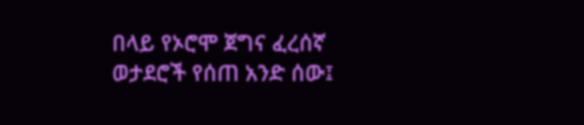በላይ የኦሮሞ ጀግና ፈረሰኛ ወታደሮች የሰጠ አንድ ሰው፤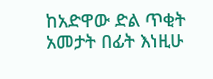ከአድዋው ድል ጥቂት አመታት በፊት እነዚሁ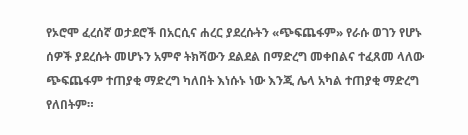የኦሮሞ ፈረሰኛ ወታደሮች በአርሲና ሐረር ያደረሱትን «ጭፍጨፋም» የራሱ ወገን የሆኑ ሰዎች ያደረሱት መሆኑን አምኖ ትክሻውን ደልደል በማድረግ መቀበልና ተፈጸመ ላለው ጭፍጨፋም ተጠያቂ ማድረግ ካለበት እነሱኑ ነው እንጂ ሌላ አካል ተጠያቂ ማድረግ የለበትም።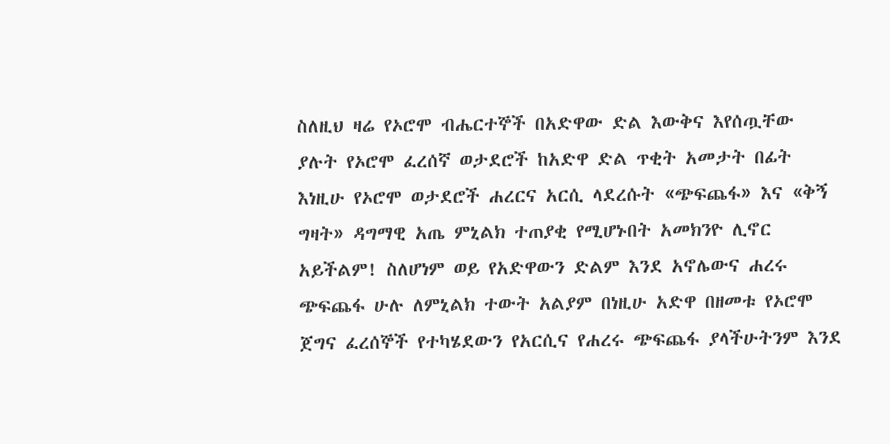ስለዚህ ዛሬ የኦሮሞ ብሔርተኞች በአድዋው ድል እውቅና እየሰጧቸው ያሉት የኦሮሞ ፈረሰኛ ወታደሮች ከአድዋ ድል ጥቂት አመታት በፊት እነዚሁ የኦሮሞ ወታደሮች ሐረርና አርሲ ላደረሱት «ጭፍጨፋ» እና «ቅኝ ግዛት» ዳግማዊ አጤ ምኒልክ ተጠያቂ የሚሆኑበት አመክንዮ ሊኖር አይችልም! ስለሆነም ወይ የአድዋውን ድልም እንደ አኖሌውና ሐረሩ ጭፍጨፋ ሁሉ ለምኒልክ ተውት አልያም በነዚሁ አድዋ በዘመቱ የኦሮሞ ጀግና ፈረሰኞች የተካሄደውን የአርሲና የሐረሩ ጭፍጨፋ ያላችሁትንም እንደ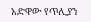አድዋው የጥሊያን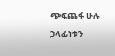ጭፍጨፋ ሁሉ ኃላፊነቱን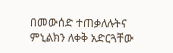በመውሰድ ተጠቃለሉትና ምኒልክን ለቀቅ አድርጓቸው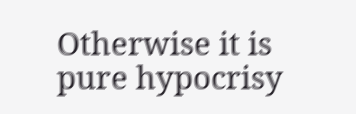Otherwise it is pure hypocrisy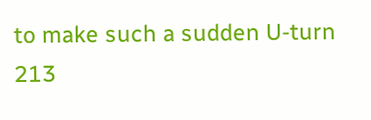to make such a sudden U-turn 213